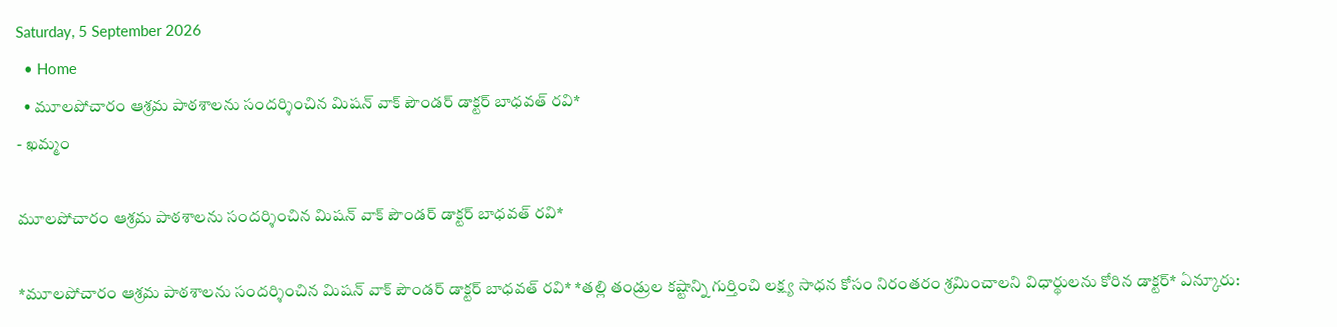Saturday, 5 September 2026
  • Home
  • మూలపోచారం ఆశ్రమ పాఠశాలను సందర్శించిన మిషన్ వాక్ పౌండర్ డాక్టర్ బాధవత్ రవి*
- ఖమ్మం

మూలపోచారం ఆశ్రమ పాఠశాలను సందర్శించిన మిషన్ వాక్ పౌండర్ డాక్టర్ బాధవత్ రవి*

*మూలపోచారం ఆశ్రమ పాఠశాలను సందర్శించిన మిషన్ వాక్ పౌండర్ డాక్టర్ బాధవత్ రవి* *తల్లి తండ్రుల కష్టాన్ని గుర్తించి లక్ష్య సాధన కోసం నిరంతరం శ్రమించాలని విధార్థులను కోరిన డాక్టర్* ఏన్కూరు: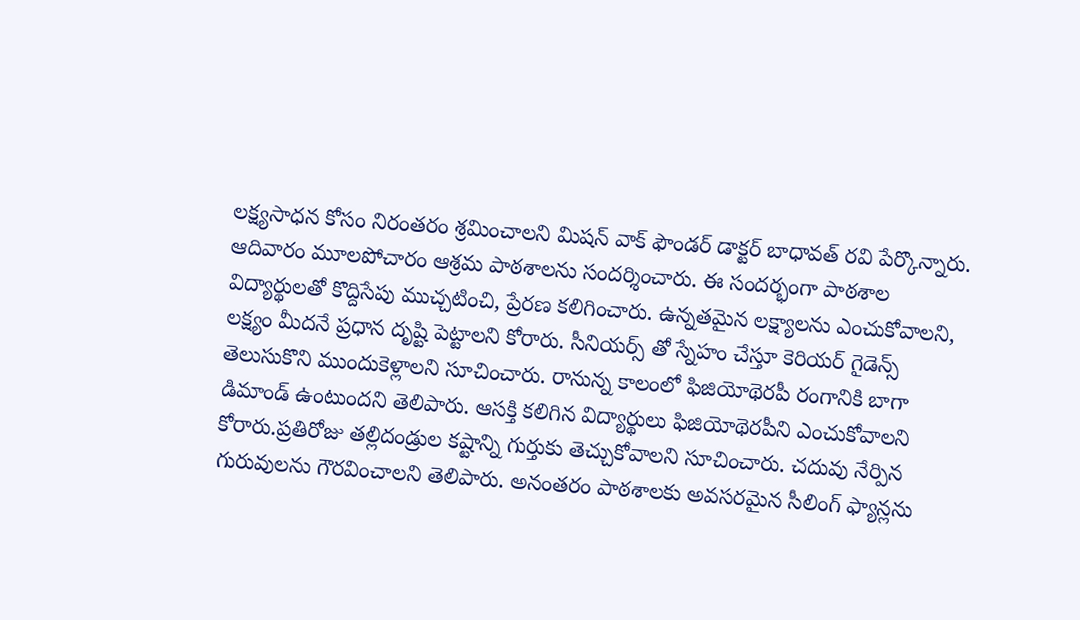లక్ష్యసాధన కోసం నిరంతరం శ్రమించాలని మిషన్ వాక్ ఫౌండర్ డాక్టర్ బాధావత్ రవి పేర్కొన్నారు. ఆదివారం మూలపోచారం ఆశ్రమ పాఠశాలను సందర్శించారు. ఈ సందర్భంగా పాఠశాల విద్యార్థులతో కొద్దిసేపు ముచ్చటించి, ప్రేరణ కలిగించారు. ఉన్నతమైన లక్ష్యాలను ఎంచుకోవాలని, లక్ష్యం మీదనే ప్రధాన దృష్టి పెట్టాలని కోరారు. సీనియర్స్ తో స్నేహం చేస్తూ కెరియర్ గైడెన్స్ తెలుసుకొని ముందుకెళ్లాలని సూచించారు. రానున్న కాలంలో ఫిజియోథెరపీ రంగానికి బాగా డిమాండ్ ఉంటుందని తెలిపారు. ఆసక్తి కలిగిన విద్యార్థులు ఫిజియోథెరపీని ఎంచుకోవాలని కోరారు.ప్రతిరోజు తల్లిదండ్రుల కష్టాన్ని గుర్తుకు తెచ్చుకోవాలని సూచించారు. చదువు నేర్పిన గురువులను గౌరవించాలని తెలిపారు. అనంతరం పాఠశాలకు అవసరమైన సీలింగ్ ఫ్యాన్లను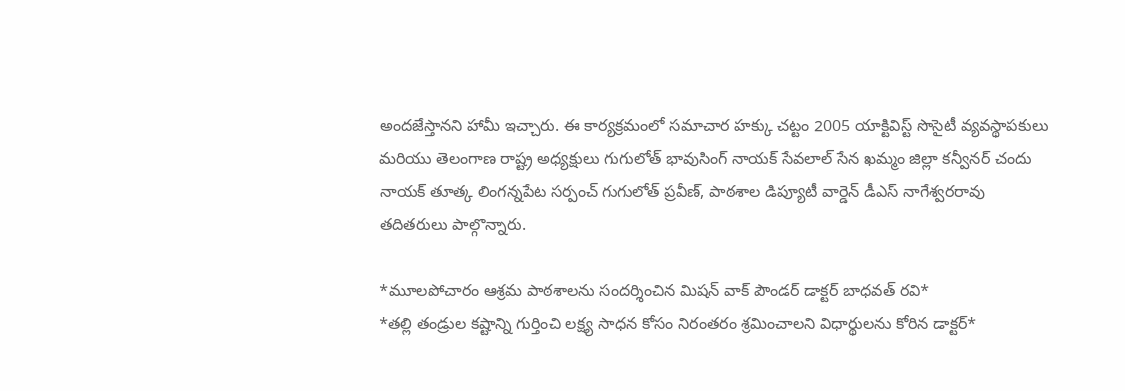అందజేస్తానని హామీ ఇచ్చారు. ఈ కార్యక్రమంలో సమాచార హక్కు చట్టం 2005 యాక్టివిస్ట్ సొసైటీ వ్యవస్థాపకులు మరియు తెలంగాణ రాష్ట్ర అధ్యక్షులు గుగులోత్ భావుసింగ్ నాయక్ సేవలాల్ సేన ఖమ్మం జిల్లా కన్వీనర్ చందు నాయక్ తూత్క లింగన్నపేట సర్పంచ్ గుగులోత్ ప్రవీణ్, పాఠశాల డిప్యూటీ వార్డెన్ డీఎస్ నాగేశ్వరరావు తదితరులు పాల్గొన్నారు.

*మూలపోచారం ఆశ్రమ పాఠశాలను సందర్శించిన మిషన్ వాక్ పౌండర్ డాక్టర్ బాధవత్ రవి*
*తల్లి తండ్రుల కష్టాన్ని గుర్తించి లక్ష్య సాధన కోసం నిరంతరం శ్రమించాలని విధార్థులను కోరిన డాక్టర్*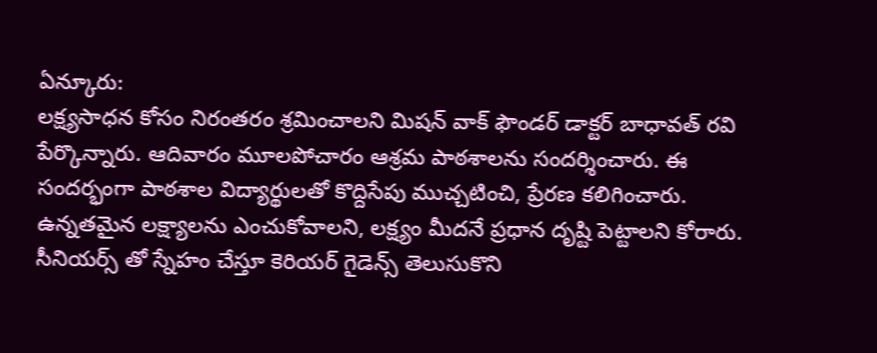ఏన్కూరు:
లక్ష్యసాధన కోసం నిరంతరం శ్రమించాలని మిషన్ వాక్ ఫౌండర్ డాక్టర్ బాధావత్ రవి పేర్కొన్నారు. ఆదివారం మూలపోచారం ఆశ్రమ పాఠశాలను సందర్శించారు. ఈ సందర్భంగా పాఠశాల విద్యార్థులతో కొద్దిసేపు ముచ్చటించి, ప్రేరణ కలిగించారు. ఉన్నతమైన లక్ష్యాలను ఎంచుకోవాలని, లక్ష్యం మీదనే ప్రధాన దృష్టి పెట్టాలని కోరారు. సీనియర్స్ తో స్నేహం చేస్తూ కెరియర్ గైడెన్స్ తెలుసుకొని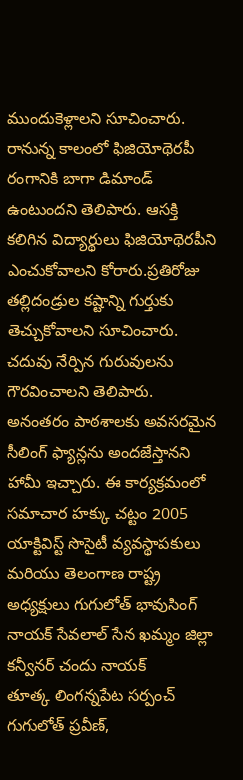ముందుకెళ్లాలని సూచించారు. రానున్న కాలంలో ఫిజియోథెరపీ రంగానికి బాగా డిమాండ్ ఉంటుందని తెలిపారు. ఆసక్తి కలిగిన విద్యార్థులు ఫిజియోథెరపీని ఎంచుకోవాలని కోరారు.ప్రతిరోజు తల్లిదండ్రుల కష్టాన్ని గుర్తుకు తెచ్చుకోవాలని సూచించారు. చదువు నేర్పిన గురువులను గౌరవించాలని తెలిపారు. అనంతరం పాఠశాలకు అవసరమైన సీలింగ్ ఫ్యాన్లను అందజేస్తానని హామీ ఇచ్చారు. ఈ కార్యక్రమంలో సమాచార హక్కు చట్టం 2005 యాక్టివిస్ట్ సొసైటీ వ్యవస్థాపకులు మరియు తెలంగాణ రాష్ట్ర అధ్యక్షులు గుగులోత్ భావుసింగ్ నాయక్ సేవలాల్ సేన ఖమ్మం జిల్లా కన్వీనర్ చందు నాయక్
తూత్క లింగన్నపేట సర్పంచ్ గుగులోత్ ప్రవీణ్,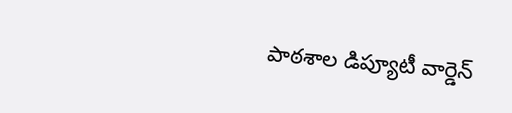పాఠశాల డిప్యూటీ వార్డెన్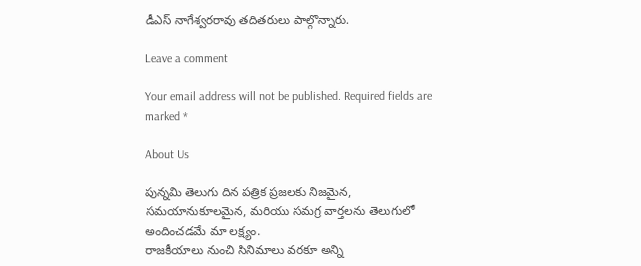డీఎస్ నాగేశ్వరరావు తదితరులు పాల్గొన్నారు.

Leave a comment

Your email address will not be published. Required fields are marked *

About Us

పున్నమి తెలుగు దిన పత్రిక ప్రజలకు నిజమైన, సమయానుకూలమైన, మరియు సమగ్ర వార్తలను తెలుగులో అందించడమే మా లక్ష్యం.
రాజకీయాలు నుంచి సినిమాలు వరకూ అన్ని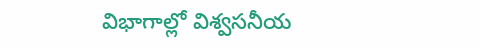విభాగాల్లో విశ్వసనీయ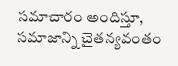సమాచారం అందిస్తూ, సమాజాన్ని చైతన్యవంతం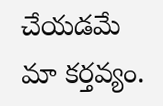చేయడమే మా కర్తవ్యం.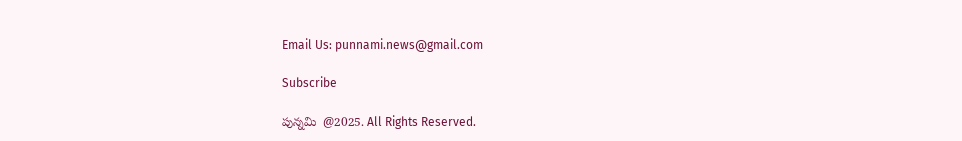Email Us: punnami.news@gmail.com

Subscribe

పున్నమి  @2025. All Rights Reserved.